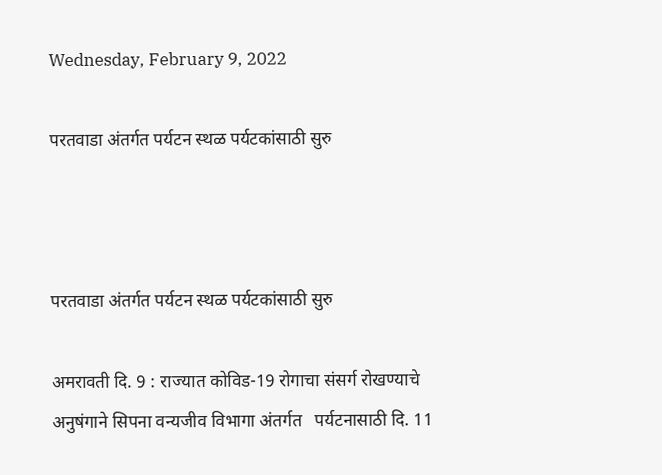Wednesday, February 9, 2022

परतवाडा अंतर्गत पर्यटन स्थळ पर्यटकांसाठी सुरु



परतवाडा अंतर्गत पर्यटन स्थळ पर्यटकांसाठी सुरु

अमरावती दि. 9 : राज्यात कोविड-19 रोगाचा संसर्ग रोखण्याचे अनुषंगाने सिपना वन्यजीव विभागा अंतर्गत   पर्यटनासाठी दि. 11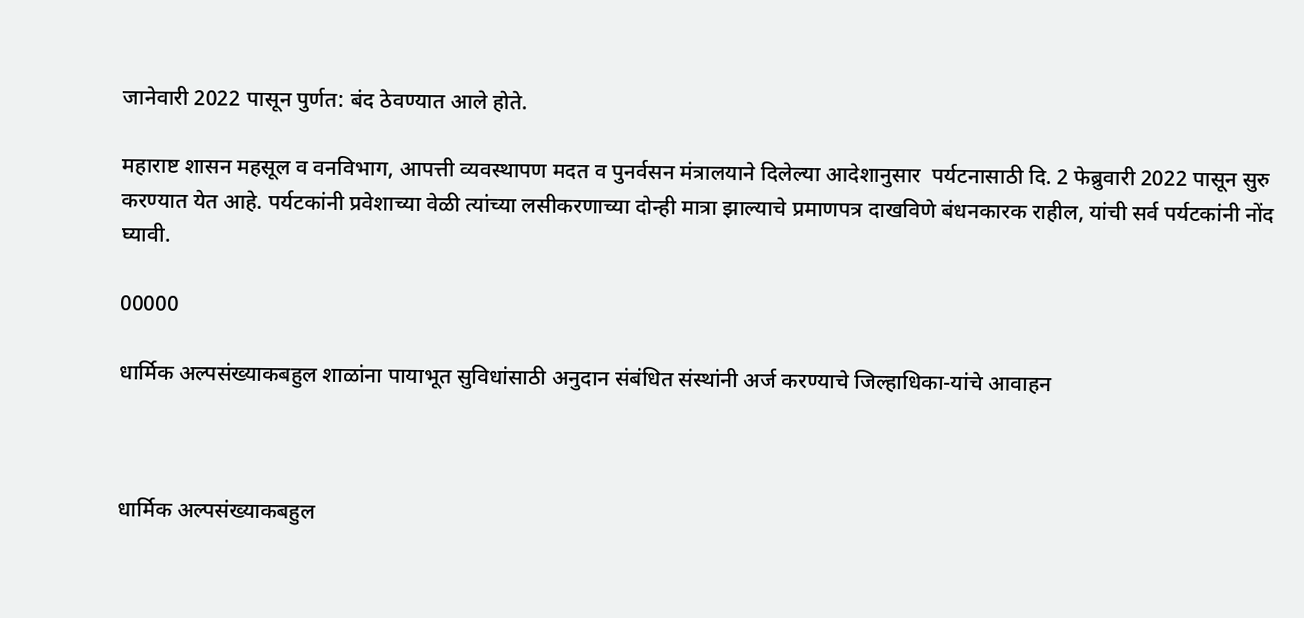जानेवारी 2022 पासून पुर्णत: बंद ठेवण्यात आले होते.

महाराष्ट शासन महसूल व वनविभाग, आपत्ती व्यवस्थापण मदत व पुनर्वसन मंत्रालयाने दिलेल्या आदेशानुसार  पर्यटनासाठी दि. 2 फेब्रुवारी 2022 पासून सुरु करण्यात येत आहे. पर्यटकांनी प्रवेशाच्या वेळी त्यांच्या लसीकरणाच्या दोन्ही मात्रा झाल्याचे प्रमाणपत्र दाखविणे बंधनकारक राहील, यांची सर्व पर्यटकांनी नोंद घ्यावी.

00000

धार्मिक अल्पसंख्याकबहुल शाळांना पायाभूत सुविधांसाठी अनुदान संबंधित संस्थांनी अर्ज करण्याचे जिल्हाधिका-यांचे आवाहन



धार्मिक अल्पसंख्याकबहुल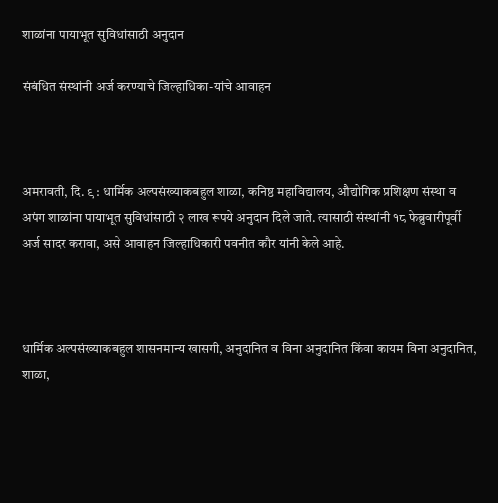शाळांना पायाभूत सुविधांसाठी अनुदान

संबंधित संस्थांनी अर्ज करण्याचे जिल्हाधिका-यांचे आवाहन



अमरावती, दि. ९ : धार्मिक अल्पसंख्याकबहुल शाळा, कनिष्ठ महाविद्यालय, औद्योगिक प्रशिक्षण संस्था व अपंग शाळांना पायाभूत सुविधांसाठी २ लाख रूपये अनुदान दिले जाते. त्यासाठी संस्थांनी १८ फेब्रुवारीपूर्वी अर्ज सादर करावा, असे आवाहन जिल्हाधिकारी पवनीत कौर यांनी केले आहे.



धार्मिक अल्पसंख्याकबहुल शासनमान्य खासगी, अनुदानित व विना अनुदानित किंवा कायम विना अनुदानित, शाळा,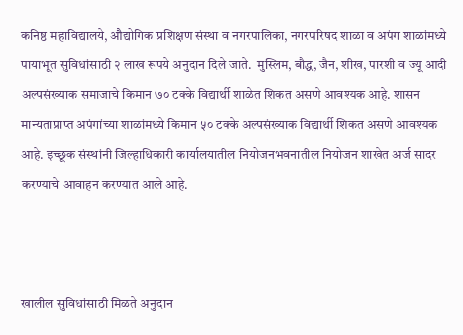कनिष्ठ महाविद्यालये, औद्योगिक प्रशिक्षण संस्था व नगरपालिका, नगरपरिषद शाळा व अपंग शाळांमध्ये पायाभूत सुविधांसाठी २ लाख रूपये अनुदान दिले जाते.  मुस्लिम, बौद्ध, जैन, शीख, पारशी व ज्यू आदी अल्पसंख्याक समाजाचे किमान ७० टक्के विद्यार्थी शाळेत शिकत असणे आवश्यक आहे. शासन मान्यताप्राप्त अपंगांच्या शाळांमध्ये किमान ५० टक्के अल्पसंख्याक विद्यार्थी शिकत असणे आवश्यक आहे. इच्छूक संस्थांनी जिल्हाधिकारी कार्यालयातील नियोजनभवनातील नियोजन शाखेत अर्ज सादर करण्याचे आवाहन करण्यात आले आहे.



खालील सुविधांसाठी मिळते अनुदान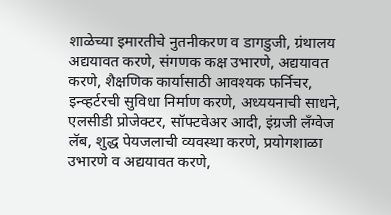शाळेच्या इमारतीचे नुतनीकरण व डागडुजी, ग्रंथालय अद्ययावत करणे, संगणक कक्ष उभारणे, अद्ययावत करणे, शैक्षणिक कार्यासाठी आवश्यक फर्निचर, इन्व्हर्टरची सुविधा निर्माण करणे, अध्ययनाची साधने, एलसीडी प्रोजेक्टर, सॉफ्टवेअर आदी, इंग्रजी लँग्वेज लॅब, शुद्ध पेयजलाची व्यवस्था करणे, प्रयोगशाळा उभारणे व अद्ययावत करणे,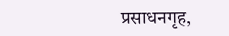प्रसाधनगृह,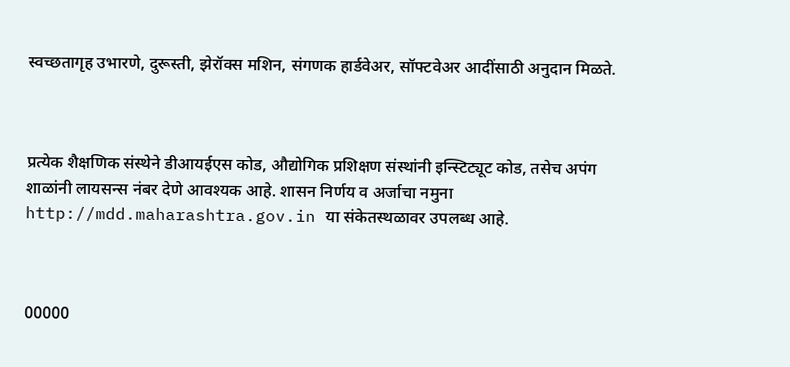स्वच्छतागृह उभारणे, दुरूस्ती, झेरॉक्स मशिन, संगणक हार्डवेअर, सॉफ्टवेअर आदींसाठी अनुदान मिळते.



प्रत्येक शैक्षणिक संस्थेने डीआयईएस कोड, औद्योगिक प्रशिक्षण संस्थांनी इन्स्टिट्यूट कोड, तसेच अपंग शाळांनी लायसन्स नंबर देणे आवश्यक आहे. शासन निर्णय व अर्जाचा नमुना http://mdd.maharashtra.gov.in या संकेतस्थळावर उपलब्ध आहे.



00000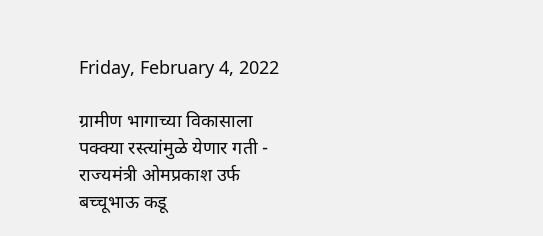Friday, February 4, 2022

ग्रामीण भागाच्या विकासाला पक्क्या रस्त्यांमुळे येणार गती - राज्यमंत्री ओमप्रकाश उर्फ बच्चूभाऊ कडू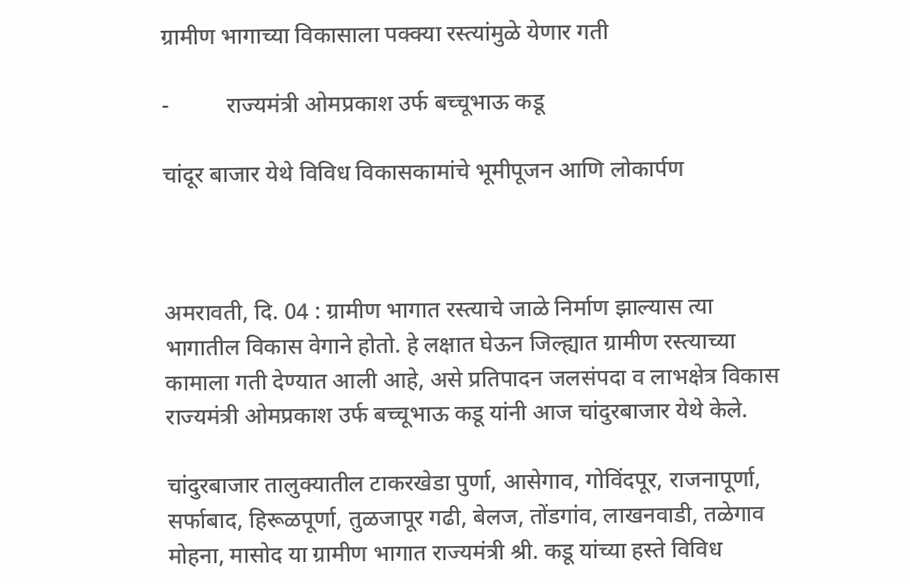ग्रामीण भागाच्या विकासाला पक्क्या रस्त्यांमुळे येणार गती

-          राज्यमंत्री ओमप्रकाश उर्फ बच्चूभाऊ कडू

चांदूर बाजार येथे विविध विकासकामांचे भूमीपूजन आणि लोकार्पण



अमरावती, दि. 04 : ग्रामीण भागात रस्त्याचे जाळे निर्माण झाल्यास त्या भागातील विकास वेगाने होतो. हे लक्षात घेऊन जिल्ह्यात ग्रामीण रस्त्याच्या कामाला गती देण्यात आली आहे, असे प्रतिपादन जलसंपदा व लाभक्षेत्र विकास राज्यमंत्री ओमप्रकाश उर्फ बच्चूभाऊ कडू यांनी आज चांदुरबाजार येथे केले.

चांदुरबाजार तालुक्यातील टाकरखेडा पुर्णा, आसेगाव, गोविंदपूर, राजनापूर्णा, सर्फाबाद, हिरूळपूर्णा, तुळजापूर गढी, बेलज, तोंडगांव, लाखनवाडी, तळेगाव मोहना, मासोद या ग्रामीण भागात राज्यमंत्री श्री. कडू यांच्या हस्ते विविध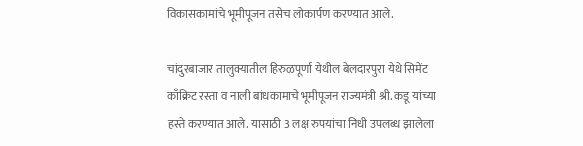विकासकामांचे भूमीपूजन तसेच लोकार्पण करण्यात आले.

चांदुरबाजार तालुक्यातील हिरुळपूर्णा येथील बेलदारपुरा येथे सिमेंट काँक्रिट रस्ता व नाली बांधकामाचे भूमीपूजन राज्यमंत्री श्री. कडू यांच्या हस्ते करण्यात आले. यासाठी 3 लक्ष रुपयांचा निधी उपलब्ध झालेला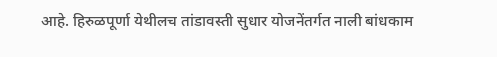आहे. हिरुळपूर्णा येथीलच तांडावस्ती सुधार योजनेंतर्गत नाली बांधकाम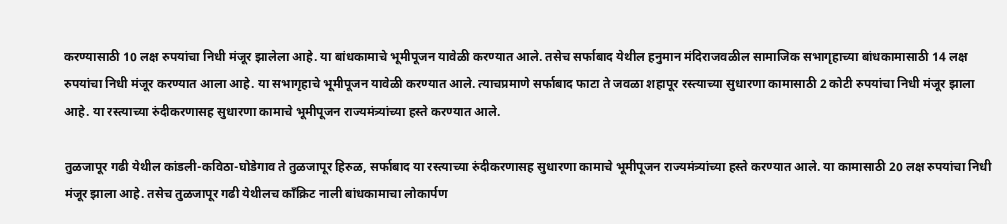करण्यासाठी 10 लक्ष रुपयांचा निधी मंजूर झालेला आहे. या बांधकामाचे भूमीपूजन यावेळी करण्यात आले. तसेच सर्फाबाद येथील हनुमान मंदिराजवळील सामाजिक सभागृहाच्या बांधकामासाठी 14 लक्ष रुपयांचा निधी मंजूर करण्यात आला आहे. या सभागृहाचे भूमीपूजन यावेळी करण्यात आले. त्याचप्रमाणे सर्फाबाद फाटा ते जवळा शहापूर रस्त्याच्या सुधारणा कामासाठी 2 कोटी रुपयांचा निधी मंजूर झाला आहे. या रस्त्याच्या रुंदीकरणासह सुधारणा कामाचे भूमीपूजन राज्यमंत्र्यांच्या हस्ते करण्यात आले.

तुळजापूर गढी येथील कांडली-कविठा-घोडेगाव ते तुळजापूर हिरुळ, सर्फाबाद या रस्त्याच्या रुंदीकरणासह सुधारणा कामाचे भूमीपूजन राज्यमंत्र्यांच्या हस्ते करण्यात आले. या कामासाठी 20 लक्ष रुपयांचा निधी मंजूर झाला आहे. तसेच तुळजापूर गढी येथीलच काँक्रिट नाली बांधकामाचा लोकार्पण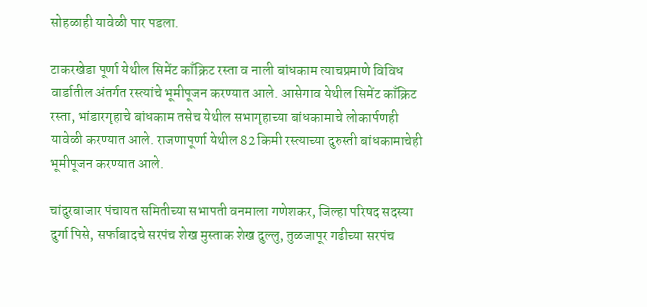सोहळाही यावेळी पार पडला.

टाकरखेडा पूर्णा येथील सिमेंट काँक्रिट रस्ता व नाली बांधकाम त्याचप्रमाणे विविध वार्डातील अंतर्गत रस्त्यांचे भूमीपूजन करण्यात आले. आसेगाव येथील सिमेंट काँक्रिट रस्ता, भांडारगृहाचे बांधकाम तसेच येथील सभागृहाच्या बांधकामाचे लोकार्पणही यावेळी करण्यात आले. राजणापूर्णा येथील 82 किमी रस्त्याच्या दुरुस्ती बांधकामाचेही भूमीपूजन करण्यात आले.

चांदुरबाजार पंचायत समितीच्या सभापती वनमाला गणेशकर, जिल्हा परिषद सदस्या दुर्गा पिसे, सर्फाबादचे सरपंच शेख मुस्ताक शेख दुल्लु, तुळजापूर गढीच्या सरपंच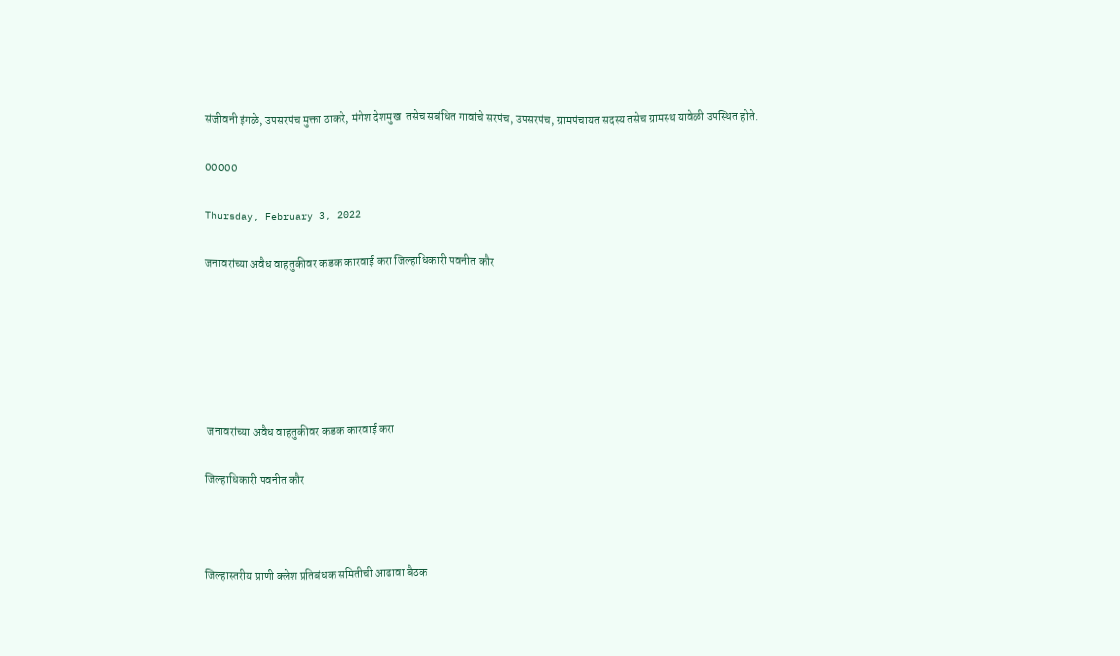संजीवनी इंगळे, उपसरपंच मुक्ता ठाकरे, मंगेश देशमुख  तसेच सबंधित गावांचे सरपंच, उपसरपंच, ग्रामपंचायत सदस्य तसेच ग्रामस्थ यावेळी उपस्थित होते.

00000

Thursday, February 3, 2022

जनावरांच्या अवैध वाहतुकीवर कडक कारवाई करा जिल्हाधिकारी पवनीत कौर






 जनावरांच्या अवैध वाहतुकीवर कडक कारवाई करा

जिल्हाधिकारी पवनीत कौर



जिल्हास्तरीय प्राणी क्लेश प्रतिबंधक समितीची आढावा बैठक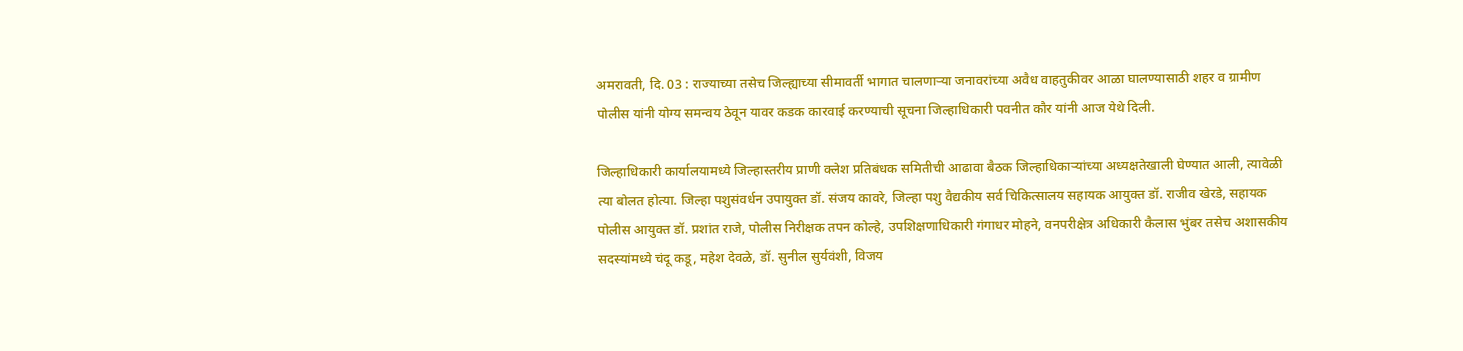अमरावती, दि. 03 : राज्याच्या तसेच जिल्ह्याच्या सीमावर्ती भागात चालणाऱ्या जनावरांच्या अवैध वाहतुकीवर आळा घालण्यासाठी शहर व ग्रामीण पोलीस यांनी योग्य समन्वय ठेवून यावर कडक कारवाई करण्याची सूचना जिल्हाधिकारी पवनीत कौर यांनी आज येथे दिली.

जिल्हाधिकारी कार्यालयामध्ये जिल्हास्तरीय प्राणी क्लेश प्रतिबंधक समितीची आढावा बैठक जिल्हाधिकाऱ्यांच्या अध्यक्षतेखाली घेण्यात आली, त्यावेळी त्या बोलत होत्या. जिल्हा पशुसंवर्धन उपायुक्त डॉ. संजय कावरे, जिल्हा पशु वैद्यकीय सर्व चिकित्सालय सहायक आयुक्त डॉ. राजीव खेरडे, सहायक पोलीस आयुक्त डॉ. प्रशांत राजे, पोलीस निरीक्षक तपन कोल्हे, उपशिक्षणाधिकारी गंगाधर मोहने, वनपरीक्षेत्र अधिकारी कैलास भुंबर तसेच अशासकीय सदस्यांमध्ये चंदू कडू, महेश देवळे, डॉ. सुनील सुर्यवंशी, विजय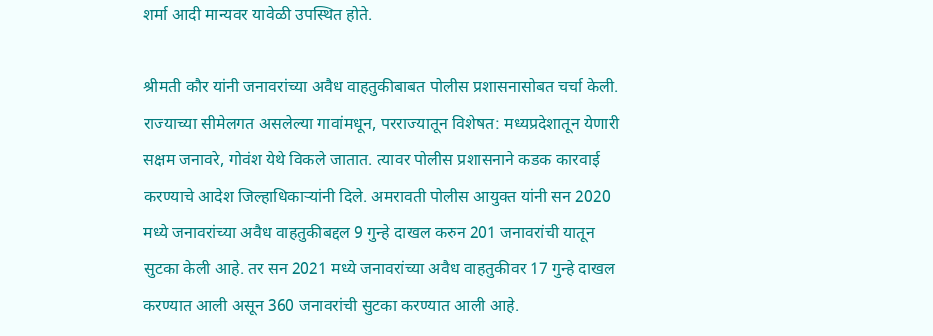शर्मा आदी मान्यवर यावेळी उपस्थित होते.

श्रीमती कौर यांनी जनावरांच्या अवैध वाहतुकीबाबत पोलीस प्रशासनासोबत चर्चा केली. राज्याच्या सीमेलगत असलेल्या गावांमधून, परराज्यातून विशेषत: मध्यप्रदेशातून येणारी सक्षम जनावरे, गोवंश येथे विकले जातात. त्यावर पोलीस प्रशासनाने कडक कारवाई करण्याचे आदेश जिल्हाधिकाऱ्यांनी दिले. अमरावती पोलीस आयुक्त यांनी सन 2020 मध्ये जनावरांच्या अवैध वाहतुकीबद्दल 9 गुन्हे दाखल करुन 201 जनावरांची यातून सुटका केली आहे. तर सन 2021 मध्ये जनावरांच्या अवैध वाहतुकीवर 17 गुन्हे दाखल करण्यात आली असून 360 जनावरांची सुटका करण्यात आली आहे.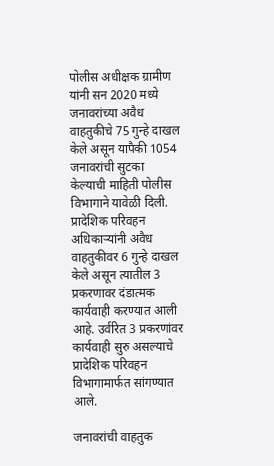पोलीस अधीक्षक ग्रामीण यांनी सन 2020 मध्ये जनावरांच्या अवैध वाहतुकीचे 75 गुन्हे दाखल केले असून यापैकी 1054 जनावरांची सुटका केल्याची माहिती पोलीस विभागाने यावेळी दिली. प्रादेशिक परिवहन अधिकाऱ्यांनी अवैध वाहतुकीवर 6 गुन्हे दाखल केले असून त्यातील 3 प्रकरणावर दंडात्मक कार्यवाही करण्यात आली आहे. उर्वरित 3 प्रकरणांवर कार्यवाही सुरु असल्याचे प्रादेशिक परिवहन विभागामार्फत सांगण्यात आले.

जनावरांची वाहतुक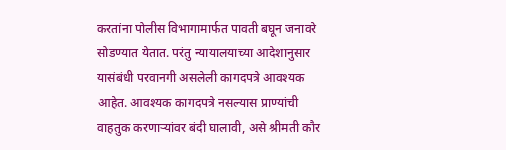करतांना पोलीस विभागामार्फत पावती बघून जनावरे सोडण्यात येतात. परंतु न्यायालयाच्या आदेशानुसार यासंबंधी परवानगी असलेली कागदपत्रे आवश्यक आहेत. आवश्यक कागदपत्रे नसल्यास प्राण्यांची वाहतुक करणाऱ्यांवर बंदी घालावी, असे श्रीमती कौर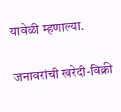यावेळी म्हणाल्या.

जनावरांची खरेदी-विक्री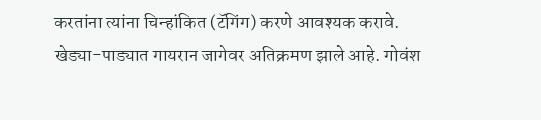करतांना त्यांना चिन्हांकित (टॅगिंग) करणे आवश्यक करावे. खेड्या-पाड्यात गायरान जागेवर अतिक्रमण झाले आहे. गोवंश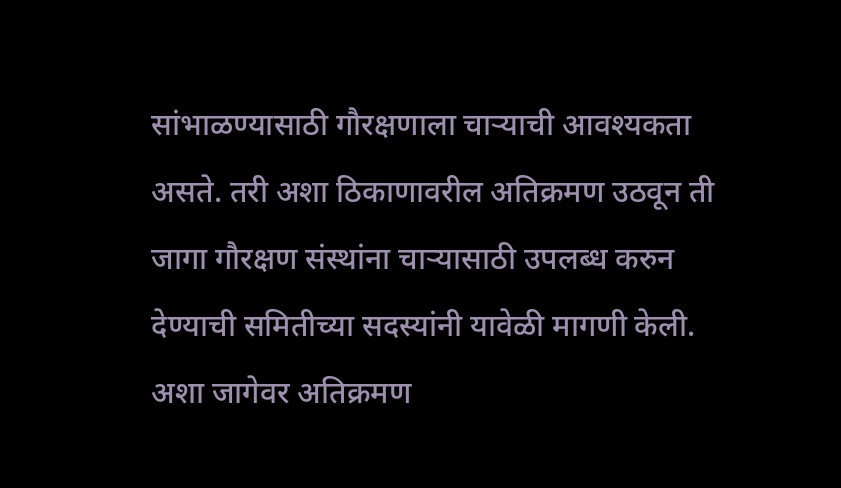सांभाळण्यासाठी गौरक्षणाला चाऱ्याची आवश्यकता असते. तरी अशा ठिकाणावरील अतिक्रमण उठवून ती जागा गौरक्षण संस्थांना चाऱ्यासाठी उपलब्ध करुन देण्याची समितीच्या सदस्यांनी यावेळी मागणी केली. अशा जागेवर अतिक्रमण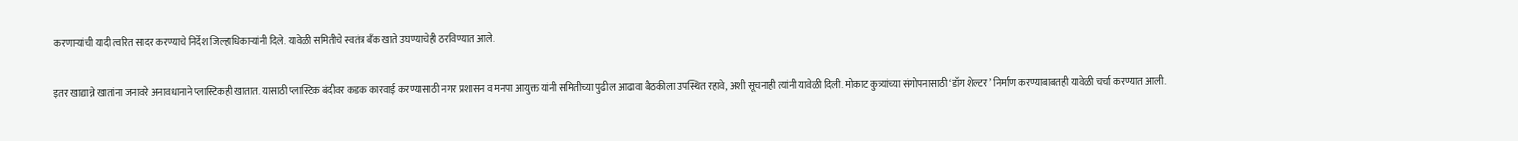करणाऱ्यांची यादी त्वरित सादर करण्याचे निर्देश जिल्हाधिकाऱ्यांनी दिले. यावेळी समितीचे स्वतंत्र बँक खाते उघण्याचेही ठरविण्यात आले.

इतर खाद्यान्ने खातांना जनावरे अनावधानाने प्लास्टिकही खातात. यासाठी प्लास्टिक बंदीवर कडक कारवाई करण्यासाठी नगर प्रशासन व मनपा आयुक्त यांनी समितीच्या पुढील आढावा बैठकीला उपस्थित रहावे, अशी सूचनाही त्यांनी यावेळी दिली. मोकाट कुत्र्यांच्या संगोपनासाठी ‘डॉग शेल्टर’ निर्माण करण्याबाबतही यावेळी चर्चा करण्यात आली.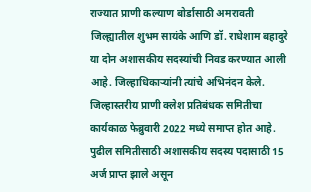राज्यात प्राणी कल्याण बोर्डासाठी अमरावती जिल्ह्यातील शुभम सायंके आणि डॉ. राधेशाम बहादुरे या दोन अशासकीय सदस्यांची निवड करण्यात आली आहे. जिल्हाधिकाऱ्यांनी त्यांचे अभिनंदन केले. जिल्हास्तरीय प्राणी क्लेश प्रतिबंधक समितीचा कार्यकाळ फेब्रुवारी 2022 मध्ये समाप्त होत आहे. पुढील समितीसाठी अशासकीय सदस्य पदासाठी 15 अर्ज प्राप्त झाले असून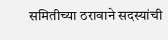समितीच्या ठरावाने सदस्यांची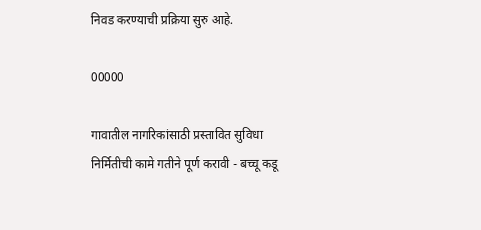निवड करण्याची प्रक्रिया सुरु आहे.

00000

गावातील नागरिकांसाठी प्रस्तावित सुविधा निर्मितीची कामे गतीने पूर्ण करावी - बच्चू कडू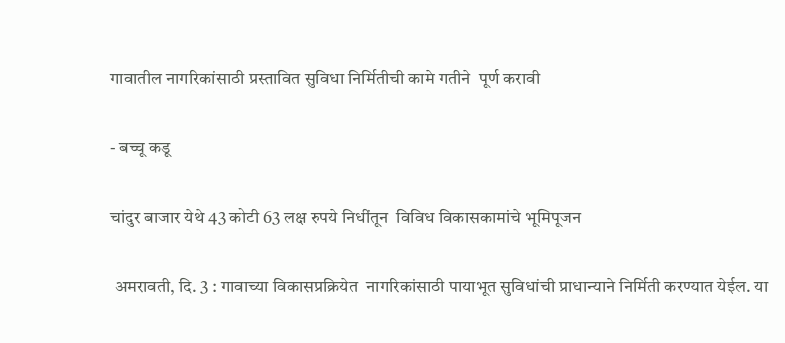गावातील नागरिकांसाठी प्रस्तावित सुविधा निर्मितीची कामे गतीने  पूर्ण करावी

- बच्चू कडू

चांदुर बाजार येथे 43 कोटी 63 लक्ष रुपये निधींतून  विविध विकासकामांचे भूमिपूजन

 अमरावती, दि. 3 : गावाच्या विकासप्रक्रियेत  नागरिकांसाठी पायाभूत सुविधांची प्राधान्याने निर्मिती करण्यात येईल. या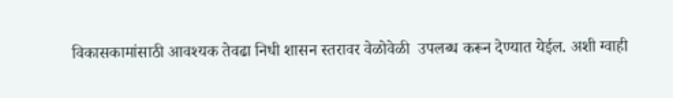विकासकामांसाठी आवश्यक तेवढा निधी शासन स्तरावर वेळोवेळी  उपलब्ध करून देण्यात येईल. अशी ग्वाही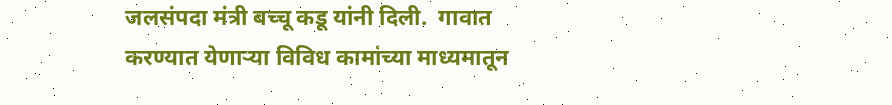जलसंपदा मंत्री बच्चू कडू यांनी दिली.  गावात करण्यात येणाऱ्या विविध कामांच्या माध्यमातून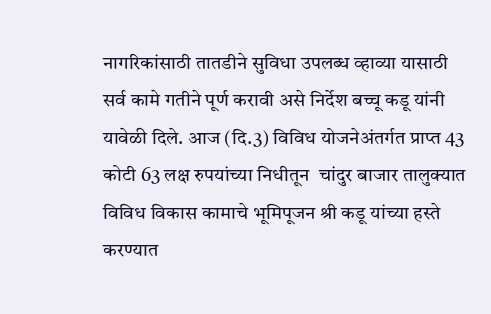नागरिकांसाठी तातडीने सुविधा उपलब्ध व्हाव्या यासाठी सर्व कामे गतीने पूर्ण करावी असे निर्देश बच्चू कडू यांनी यावेळी दिले. आज (दि.3) विविध योजनेअंतर्गत प्राप्त 43 कोटी 63 लक्ष रुपयांच्या निधीतून  चांदुर बाजार तालुक्यात विविध विकास कामाचे भूमिपूजन श्री कडू यांच्या हस्ते करण्यात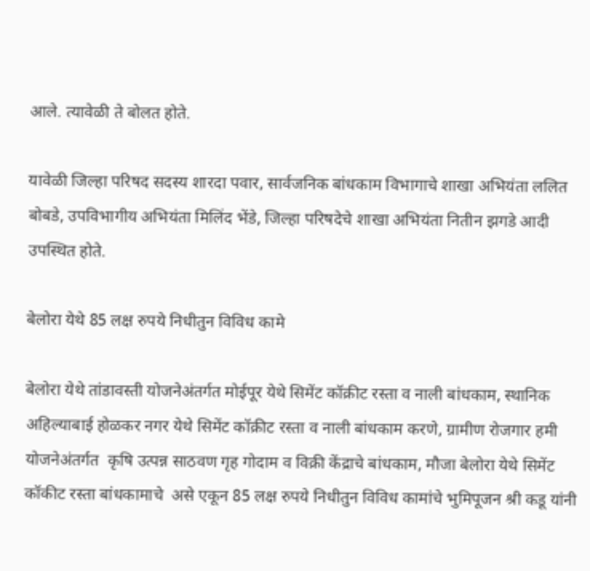आले. त्यावेळी ते बोलत होते.

यावेळी जिल्हा परिषद सदस्य शारदा पवार, सार्वजनिक बांधकाम विभागाचे शाखा अभियंता ललित बोबडे, उपविभागीय अभियंता मिलिंद भेंडे, जिल्हा परिषदेचे शाखा अभियंता नितीन झगडे आदी उपस्थित होते.

बेलोरा येथे 85 लक्ष रुपये निधीतुन विविध कामे

बेलोरा येथे तांडावस्ती योजनेअंतर्गत मोईपूर येथे सिमेंट कॉक्रीट रस्ता व नाली बांधकाम, स्थानिक अहिल्याबाई होळकर नगर येथे सिमेंट कॉक्रीट रस्ता व नाली बांधकाम करणे, ग्रामीण रोजगार हमी योजनेअंतर्गत  कृषि उत्पन्न साठवण गृह गोदाम व विक्री केंद्राचे बांधकाम, मौजा बेलोरा येथे सिमेंट कॉकीट रस्ता बांधकामाचे  असे एकून 85 लक्ष रुपये निधीतुन विविध कामांचे भुमिपूजन श्री कडू यांनी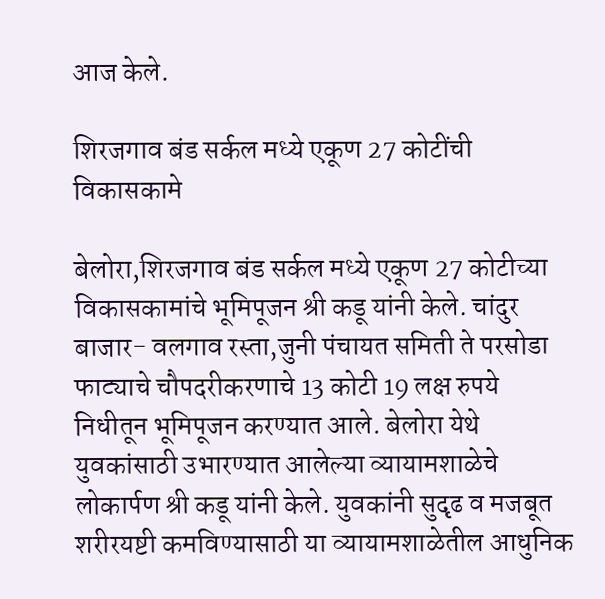आज केले.

शिरजगाव बंड सर्कल मध्ये एकूण 27 कोटींची विकासकामे

बेलोरा,शिरजगाव बंड सर्कल मध्ये एकूण 27 कोटीच्या विकासकामांचे भूमिपूजन श्री कडू यांनी केले. चांदुर बाजार- वलगाव रस्ता,जुनी पंचायत समिती ते परसोडा फाट्याचे चौपदरीकरणाचे 13 कोटी 19 लक्ष रुपये निधीतून भूमिपूजन करण्यात आले. बेलोरा येथे युवकांसाठी उभारण्यात आलेल्या व्यायामशाळेचे लोकार्पण श्री कडू यांनी केले. युवकांनी सुदृढ व मजबूत शरीरयष्टी कमविण्यासाठी या व्यायामशाळेतील आधुनिक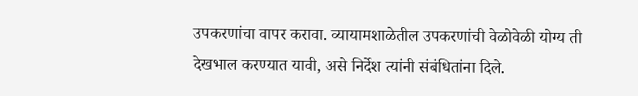उपकरणांचा वापर करावा. व्यायामशाळेतील उपकरणांची वेळोवेळी योग्य ती देखभाल करण्यात यावी, असे निर्देश त्यांनी संबंधितांना दिले.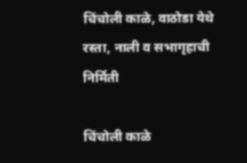चिंचोली काळे, वाठोडा येथे रस्ता, नाली व सभागृहाची निर्मिती

चिंचोली काळे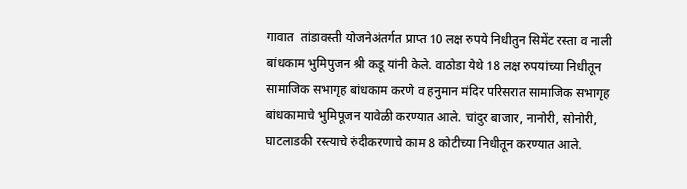गावात  तांडावस्ती योजनेअंतर्गत प्राप्त 10 लक्ष रुपये निधीतुन सिमेंट रस्ता व नाली बांधकाम भुमिपुजन श्री कडू यांनी केले. वाठोडा येथे 18 लक्ष रुपयांच्या निधीतून सामाजिक सभागृह बांधकाम करणे व हनुमान मंदिर परिसरात सामाजिक सभागृह बांधकामाचे भुमिपूजन यावेळी करण्यात आले. चांदुर बाजार, नानोरी, सोनोरी, घाटलाडकी रस्त्याचे रुंदीकरणाचे काम 8 कोटीच्या निधीतून करण्यात आले.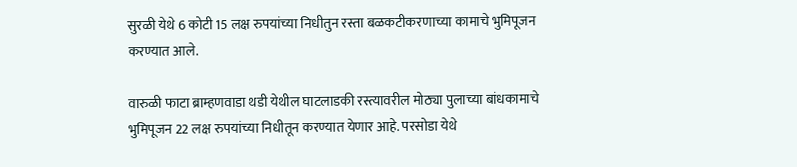सुरळी येथे 6 कोटी 15 लक्ष रुपयांच्या निधीतुन रस्ता बळकटीकरणाच्या कामाचे भुमिपूजन करण्यात आले.

वारुळी फाटा ब्राम्हणवाडा थडी येथील घाटलाडकी रस्त्यावरील मोठ्या पुलाच्या बांधकामाचे भुमिपूजन 22 लक्ष रुपयांच्या निधीतून करण्यात येणार आहे. परसोडा येथे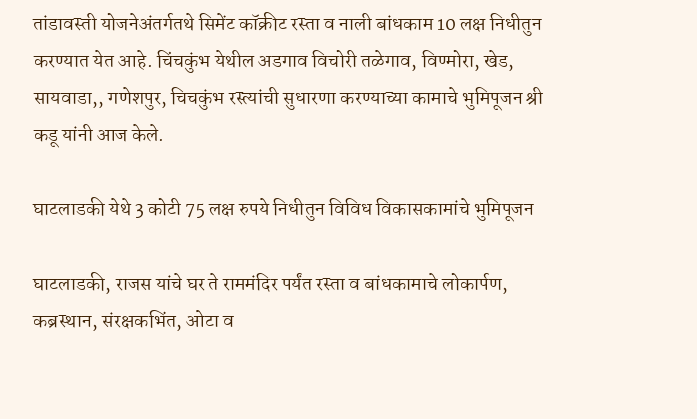तांडावस्ती योजनेअंतर्गतथे सिमेंट कॉक्रीट रस्ता व नाली बांधकाम 10 लक्ष निधीतुन करण्यात येत आहे. चिंचकुंभ येथील अडगाव विचोरी तळेगाव, विण्मोरा, खेड, सायवाडा,, गणेशपुर, चिचकुंभ रस्त्यांची सुधारणा करण्याच्या कामाचे भुमिपूजन श्री कडू यांनी आज केले.

घाटलाडकी येथे 3 कोटी 75 लक्ष रुपये निधीतुन विविध विकासकामांचे भुमिपूजन

घाटलाडकी, राजस यांचे घर ते राममंदिर पर्यंत रस्ता व बांधकामाचे लोकार्पण, कब्रस्थान, संरक्षकभिंत, ओटा व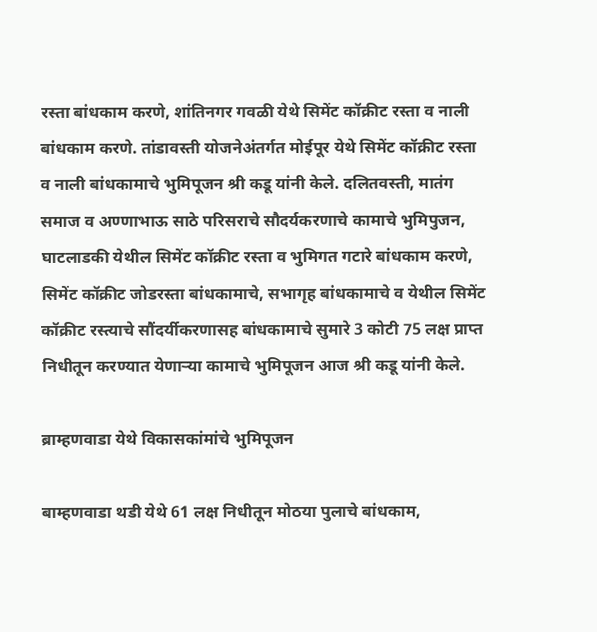रस्ता बांधकाम करणे, शांतिनगर गवळी येथे सिमेंट कॉक्रीट रस्ता व नाली बांधकाम करणे. तांडावस्ती योजनेअंतर्गत मोईपूर येथे सिमेंट कॉक्रीट रस्ता व नाली बांधकामाचे भुमिपूजन श्री कडू यांनी केले. दलितवस्ती, मातंग समाज व अण्णाभाऊ साठे परिसराचे सौदर्यकरणाचे कामाचे भुमिपुजन, घाटलाडकी येथील सिमेंट कॉक्रीट रस्ता व भुमिगत गटारे बांधकाम करणे, सिमेंट कॉक्रीट जोडरस्ता बांधकामाचे, सभागृह बांधकामाचे व येथील सिमेंट कॉक्रीट रस्त्याचे सौंदर्यीकरणासह बांधकामाचे सुमारे 3 कोटी 75 लक्ष प्राप्त निधीतून करण्यात येणाऱ्या कामाचे भुमिपूजन आज श्री कडू यांनी केले.

ब्राम्हणवाडा येथे विकासकांमांचे भुमिपूजन

बाम्हणवाडा थडी येथे 61 लक्ष निधीतून मोठया पुलाचे बांधकाम,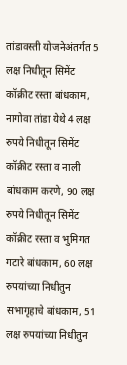तांडावस्ती योजनेअंतर्गत 5 लक्ष निधीतून सिमेंट कॉक्रीट रस्ता बांधकाम, नागोवा तांडा येथे 4 लक्ष रुपये निधीतून सिमेंट कॉक्रीट रस्ता व नाली बांधकाम करणे, 90 लक्ष रुपये निधीतून सिमेंट कॉक्रीट रस्ता व भुमिगत गटारे बांधकाम, 60 लक्ष रुपयांच्या निधीतुन सभागृहाचे बांधकाम, 51 लक्ष रुपयांच्या निधीतुन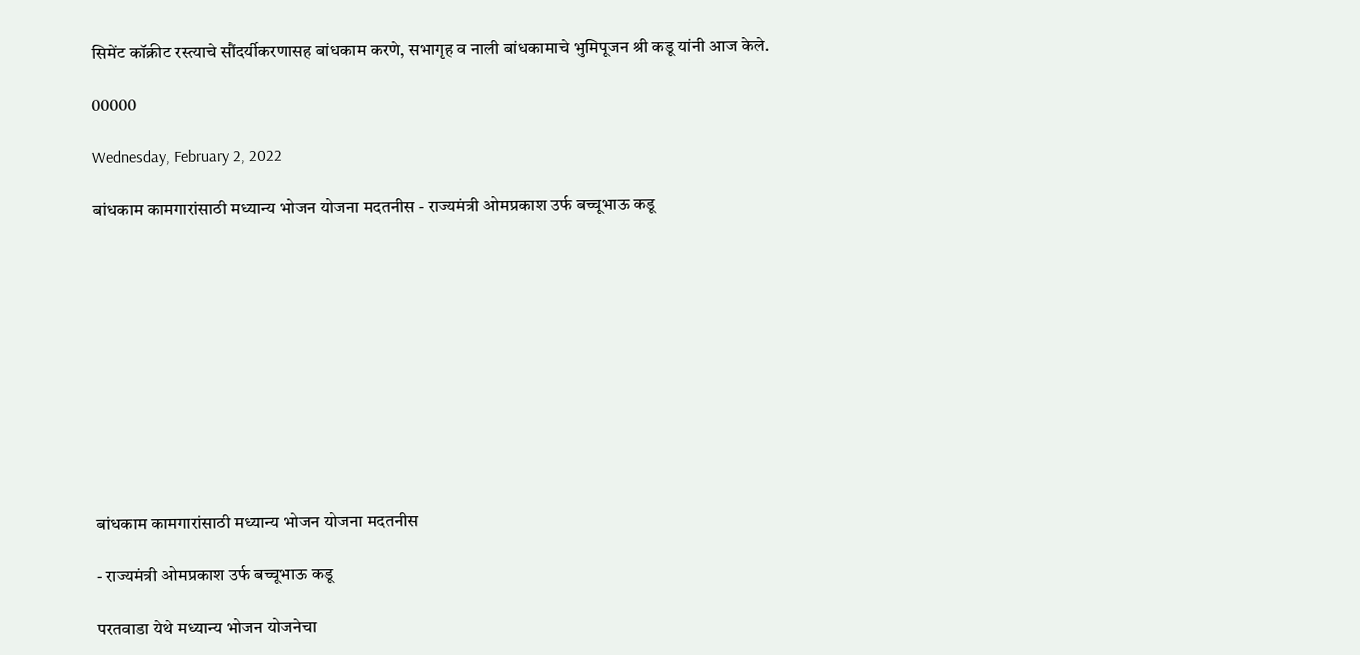सिमेंट कॉक्रीट रस्त्याचे सौंदर्यीकरणासह बांधकाम करणे, सभागृह व नाली बांधकामाचे भुमिपूजन श्री कडू यांनी आज केले.

00000

Wednesday, February 2, 2022

बांधकाम कामगारांसाठी मध्यान्य भोजन योजना मदतनीस - राज्यमंत्री ओमप्रकाश उर्फ बच्चूभाऊ कडू











बांधकाम कामगारांसाठी मध्यान्य भोजन योजना मदतनीस

- राज्यमंत्री ओमप्रकाश उर्फ बच्चूभाऊ कडू

परतवाडा येथे मध्यान्य भोजन योजनेचा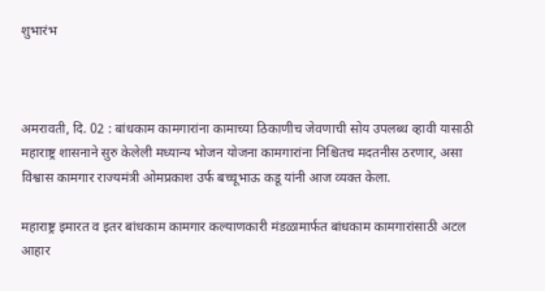शुभारंभ



अमरावती, दि. 02 : बांधकाम कामगारांना कामाच्या ठिकाणीच जेवणाची सोय उपलब्ध व्हावी यासाठी महाराष्ट्र शासनाने सुरु केलेली मध्यान्य भोजन योजना कामगारांना निश्चितच मदतनीस ठरणार, असा विश्वास कामगार राज्यमंत्री ओमप्रकाश उर्फ बच्चूभाऊ कडू यांनी आज व्यक्त केला.

महाराष्ट्र इमारत व इतर बांधकाम कामगार कल्याणकारी मंडळामार्फत बांधकाम कामगारांसाठी अटल आहार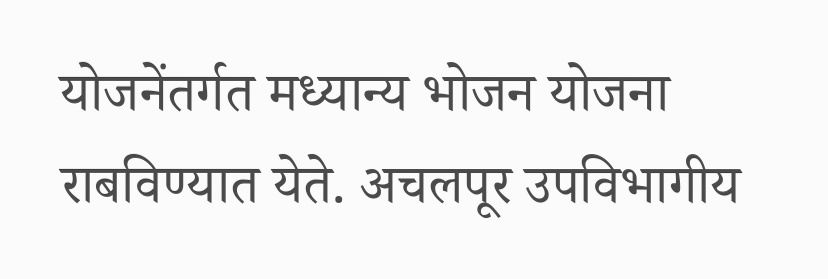योजनेंतर्गत मध्यान्य भोजन योजना राबविण्यात येते. अचलपूर उपविभागीय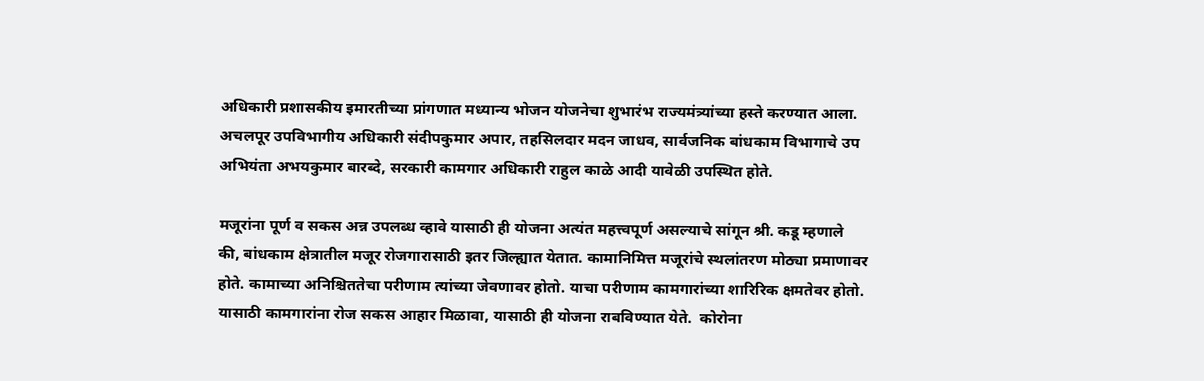अधिकारी प्रशासकीय इमारतीच्या प्रांगणात मध्यान्य भोजन योजनेचा शुभारंभ राज्यमंत्र्यांच्या हस्ते करण्यात आला. अचलपूर उपविभागीय अधिकारी संदीपकुमार अपार, तहसिलदार मदन जाधव, सार्वजनिक बांधकाम विभागाचे उप अभियंता अभयकुमार बारब्दे, सरकारी कामगार अधिकारी राहुल काळे आदी यावेळी उपस्थित होते.

मजूरांना पूर्ण व सकस अन्न उपलब्ध व्हावे यासाठी ही योजना अत्यंत महत्त्वपूर्ण असल्याचे सांगून श्री. कडू म्हणाले की, बांधकाम क्षेत्रातील मजूर रोजगारासाठी इतर जिल्ह्यात येतात. कामानिमित्त मजूरांचे स्थलांतरण मोठ्या प्रमाणावर होते. कामाच्या अनिश्चिततेचा परीणाम त्यांच्या जेवणावर होतो. याचा परीणाम कामगारांच्या शारिरिक क्षमतेवर होतो. यासाठी कामगारांना रोज सकस आहार मिळावा, यासाठी ही योजना राबविण्यात येते.  कोरोना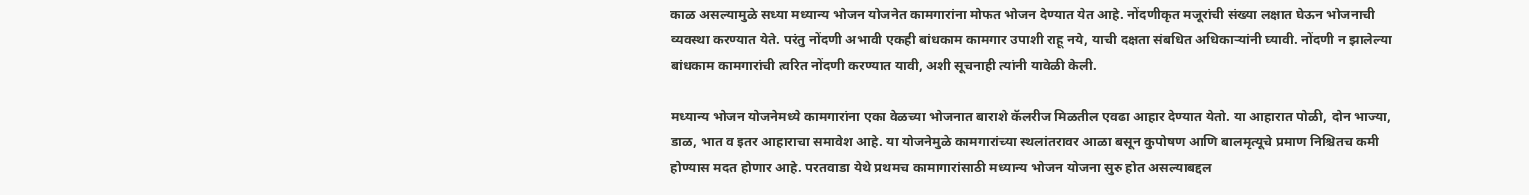काळ असल्यामुळे सध्या मध्यान्य भोजन योजनेत कामगारांना मोफत भोजन देण्यात येत आहे. नोंदणीकृत मजूरांची संख्या लक्षात घेऊन भोजनाची व्यवस्था करण्यात येते. परंतु नोंदणी अभावी एकही बांधकाम कामगार उपाशी राहू नये, याची दक्षता संबधित अधिकाऱ्यांनी घ्यावी. नोंदणी न झालेल्या बांधकाम कामगारांची त्वरित नोंदणी करण्यात यावी, अशी सूचनाही त्यांनी यावेळी केली.

मध्यान्य भोजन योजनेमध्ये कामगारांना एका वेळच्या भोजनात बाराशे कॅलरीज मिळतील एवढा आहार देण्यात येतो. या आहारात पोळी, दोन भाज्या, डाळ, भात व इतर आहाराचा समावेश आहे. या योजनेमुळे कामगारांच्या स्थलांतरावर आळा बसून कुपोषण आणि बालमृत्यूचे प्रमाण निश्चितच कमी होण्यास मदत होणार आहे. परतवाडा येथे प्रथमच कामागारांसाठी मध्यान्य भोजन योजना सुरु होत असल्याबद्दल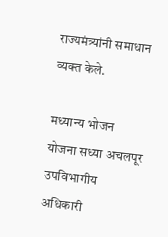राज्यमंत्र्यांनी समाधान व्यक्त केले.

मध्यान्य भोजन योजना सध्या अचलपूर उपविभागीय अधिकारी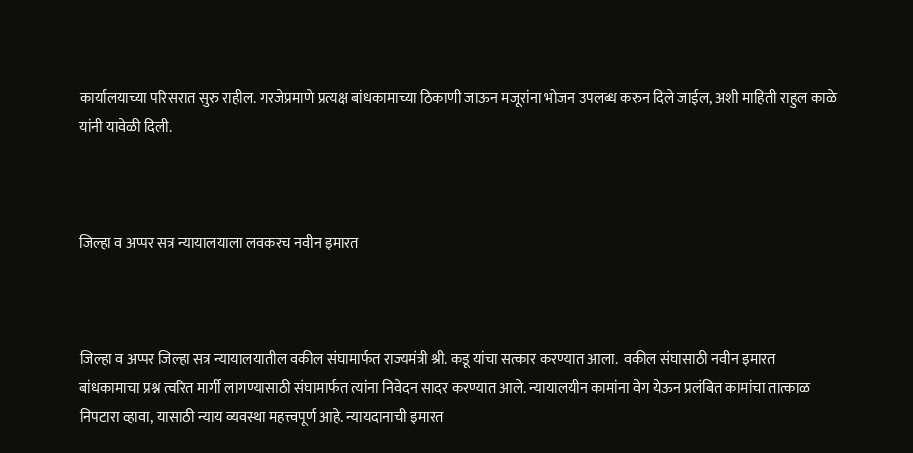कार्यालयाच्या परिसरात सुरु राहील. गरजेप्रमाणे प्रत्यक्ष बांधकामाच्या ठिकाणी जाऊन मजूरांना भोजन उपलब्ध करुन दिले जाईल, अशी माहिती राहुल काळे यांनी यावेळी दिली.



जिल्हा व अप्पर सत्र न्यायालयाला लवकरच नवीन इमारत



जिल्हा व अप्पर जिल्हा सत्र न्यायालयातील वकील संघामार्फत राज्यमंत्री श्री. कडू यांचा सत्कार करण्यात आला.  वकील संघासाठी नवीन इमारत बांधकामाचा प्रश्न त्वरित मार्गी लागण्यासाठी संघामार्फत त्यांना निवेदन सादर करण्यात आले. न्यायालयीन कामांना वेग येऊन प्रलंबित कामांचा तात्काळ निपटारा व्हावा, यासाठी न्याय व्यवस्था महत्त्वपूर्ण आहे. न्यायदानाची इमारत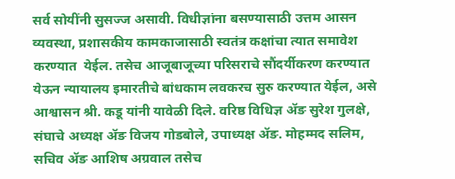सर्व सोयींनी सुसज्ज असावी. विधीज्ञांना बसण्यासाठी उत्तम आसन व्यवस्था, प्रशासकीय कामकाजासाठी स्वतंत्र कक्षांचा त्यात समावेश करण्यात  येईल. तसेच आजूबाजूच्या परिसराचे सौंदर्यीकरण करण्यात येऊन न्यायालय इमारतीचे बांधकाम लवकरच सुरु करण्यात येईल, असे आश्वासन श्री. कडू यांनी यावेळी दिले. वरिष्ठ विधिज्ञ ॲङ सुरेश गुलक्षे, संघाचे अध्यक्ष ॲङ विजय गोडबोले, उपाध्यक्ष ॲङ. मोहम्मद सलिम, सचिव ॲङ आशिष अग्रवाल तसेच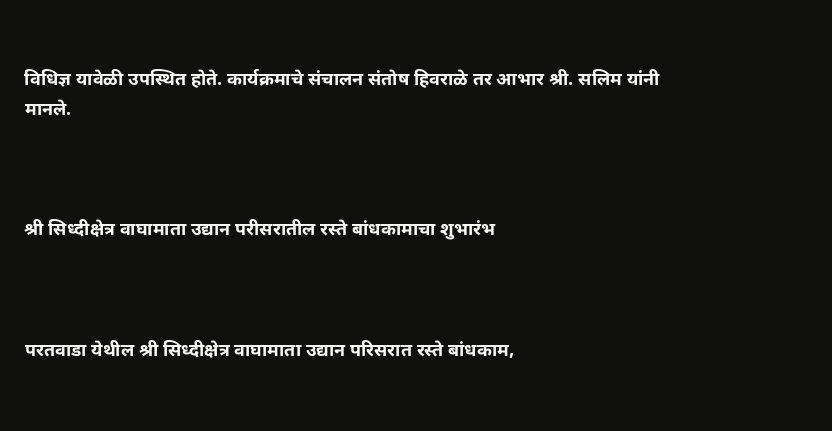विधिज्ञ यावेळी उपस्थित होते. कार्यक्रमाचे संचालन संतोष हिवराळे तर आभार श्री. सलिम यांनी मानले.



श्री सिध्दीक्षेत्र वाघामाता उद्यान परीसरातील रस्ते बांधकामाचा शुभारंभ



परतवाडा येथील श्री सिध्दीक्षेत्र वाघामाता उद्यान परिसरात रस्ते बांधकाम,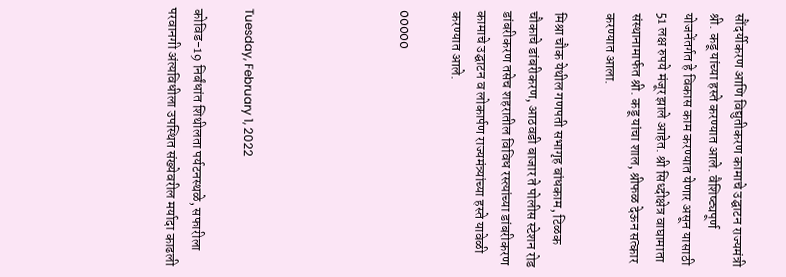सौंदर्यीकरण आणि विद्युतीकरण कामाचे उद्घाटन राज्यमंत्री श्री. कडू यांच्या हस्ते करण्यात आले. वैशिष्ट्यपूर्ण योजनेंतर्गत हे विकास काम करण्यात येणार असून यासाठी 51 लक्ष रुपये मंजूर झाले आहेत. श्री सिध्दीक्षेत्र वाघामाता संस्थानामार्फत श्री. कडू यांचा शाल, श्रीफळ देऊन सत्कार करण्यात आला.

मिश्रा चौक येथील गणपती सभागृह बांधकाम, टिळक चौकाचे डांबरीकरण, आठवडी बाजार ते पोलीस स्टेशन रोड डांबरीकरण तसेच शहरातील विविध रस्त्यांच्या डांबरीकरण कामाचे उद्घाटन व लोकार्पण राज्यमंत्र्यांच्या हस्ते यावेळी करण्यात आले.

00000





Tuesday, February 1, 2022

कोविड-19 निर्बंधांत शिथीलता पर्यटनस्थळे, सफारीला परवानगी अंत्यविधीला उपस्थित संख्येवरील मर्यादा काढली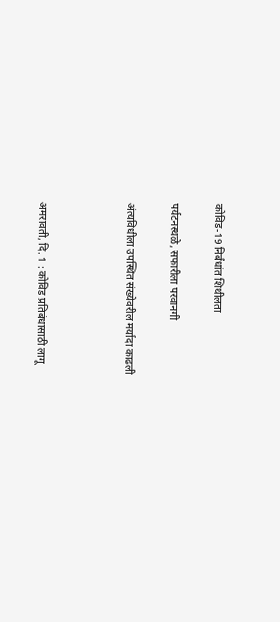कोविड-19 निर्बंधांत शिथीलता

पर्यटनस्थळे, सफारीला परवानगी

अंत्यविधीला उपस्थित संख्येवरील मर्यादा काढली



अमरावती, दि. 1 : कोविड प्रतिबंधासाठी लागू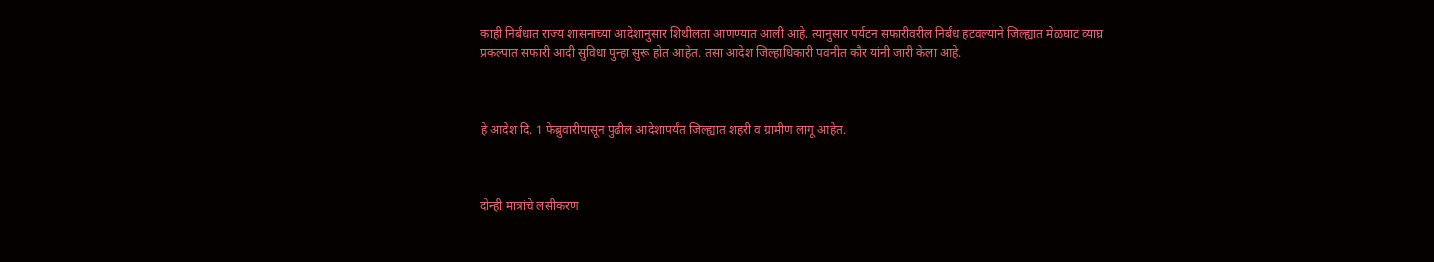काही निर्बंधात राज्य शासनाच्या आदेशानुसार शिथीलता आणण्यात आली आहे. त्यानुसार पर्यटन सफारीवरील निर्बंध हटवल्याने जिल्ह्यात मेळघाट व्याघ्र प्रकल्पात सफारी आदी सुविधा पुन्हा सुरू होत आहेत. तसा आदेश जिल्हाधिकारी पवनीत कौर यांनी जारी केला आहे.



हे आदेश दि. 1 फेब्रुवारीपासून पुढील आदेशापर्यंत जिल्ह्यात शहरी व ग्रामीण लागू आहेत.



दोन्ही मात्रांचे लसीकरण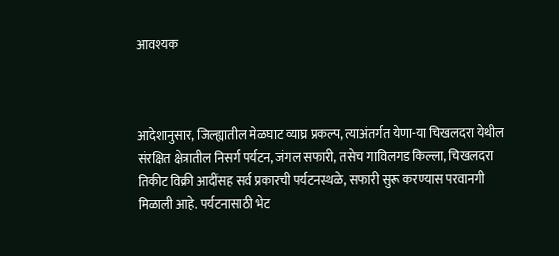आवश्यक



आदेशानुसार, जिल्ह्यातील मेळघाट व्याघ्र प्रकल्प, त्याअंतर्गत येणा-या चिखलदरा येथील संरक्षित क्षेत्रातील निसर्ग पर्यटन, जंगल सफारी, तसेच गाविलगड किल्ला, चिखलदरा तिकीट विक्री आदींसह सर्व प्रकारची पर्यटनस्थळे, सफारी सुरू करण्यास परवानगी मिळाली आहे. पर्यटनासाठी भेट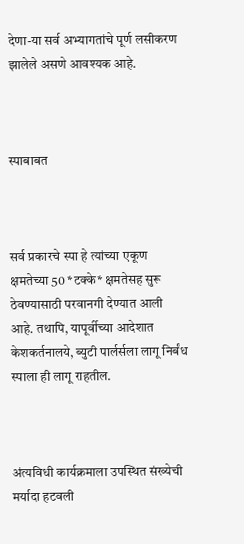देणा-या सर्व अभ्यागतांचे पूर्ण लसीकरण झालेले असणे आवश्यक आहे.



स्पाबाबत



सर्व प्रकारचे स्पा हे त्यांच्या एकूण क्षमतेच्या 50 *टक्के* क्षमतेसह सुरू ठेवण्यासाठी परवानगी देण्यात आली आहे. तथापि, यापूर्वीच्या आदेशात केशकर्तनालये, ब्युटी पार्लर्सला लागू निर्बंध स्पाला ही लागू राहतील.



अंत्यविधी कार्यक्रमाला उपस्थित संख्येची मर्यादा हटवली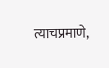त्याचप्रमाणे,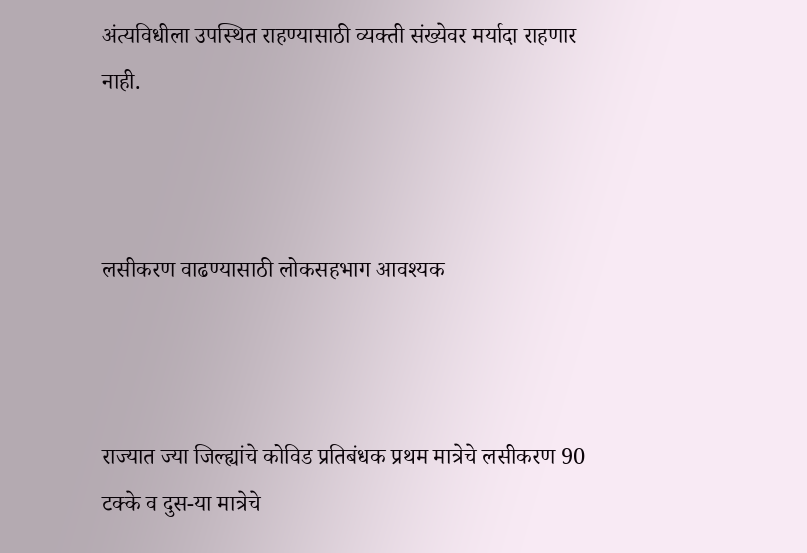अंत्यविधीला उपस्थित राहण्यासाठी व्यक्ती संख्येवर मर्यादा राहणार नाही.



लसीकरण वाढण्यासाठी लोकसहभाग आवश्यक



राज्यात ज्या जिल्ह्यांचे कोविड प्रतिबंधक प्रथम मात्रेचे लसीकरण 90 टक्के व दुस-या मात्रेचे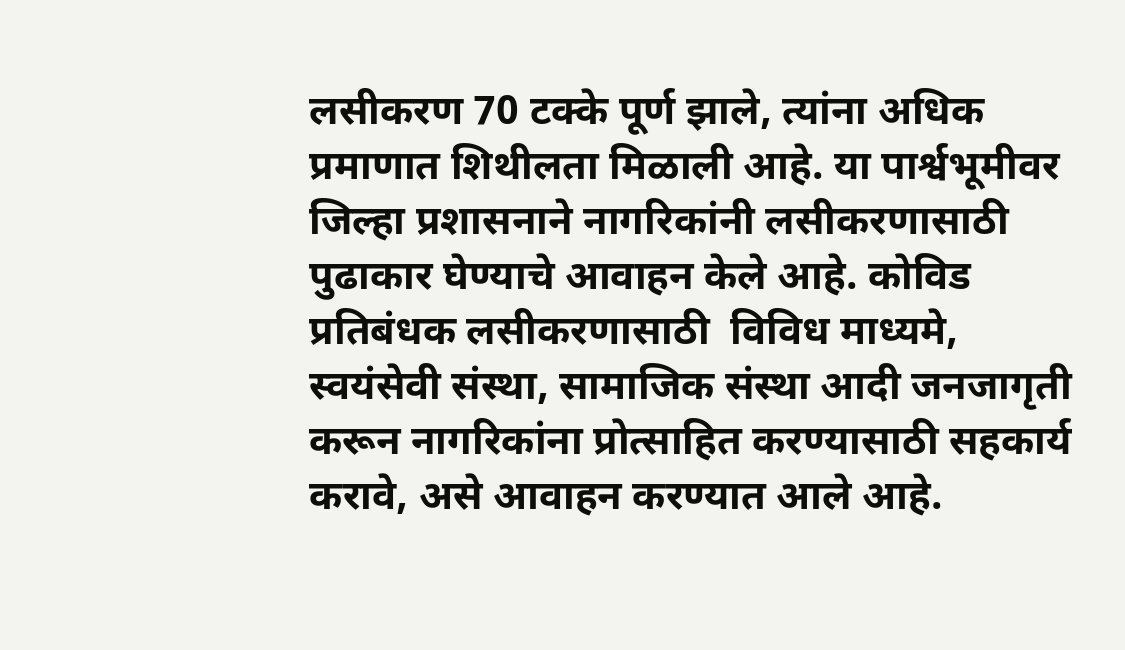लसीकरण 70 टक्के पूर्ण झाले, त्यांना अधिक प्रमाणात शिथीलता मिळाली आहे. या पार्श्वभूमीवर जिल्हा प्रशासनाने नागरिकांनी लसीकरणासाठी पुढाकार घेण्याचे आवाहन केले आहे. कोविड प्रतिबंधक लसीकरणासाठी  विविध माध्यमे, स्वयंसेवी संस्था, सामाजिक संस्था आदी जनजागृती करून नागरिकांना प्रोत्साहित करण्यासाठी सहकार्य करावे, असे आवाहन करण्यात आले आहे.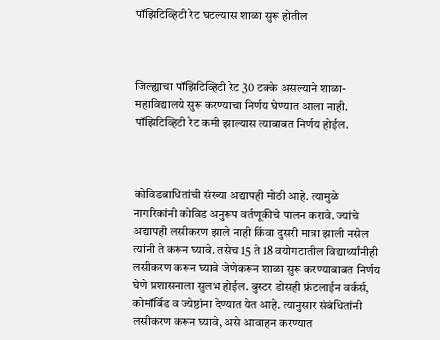पॉझिटिव्हिटी रेट घटल्यास शाळा सुरू होतील



जिल्ह्याचा पॉझिटिव्हिटी रेट 30 टक्के असल्याने शाळा- महाविद्यालये सुरू करण्याचा निर्णय घेण्यात आला नाही. पॉझिटिव्हिटी रेट कमी झाल्यास त्याबाबत निर्णय होईल.



कोविडबाधितांची संख्या अद्यापही मोठी आहे. त्यामुळे नागरिकांनी कोविड अनुरूप वर्तणूकीचे पालन करावे. ज्यांचे अद्यापही लसीकरण झाले नाही किंवा दुसरी मात्रा झाली नसेल त्यांनी ते करून घ्यावे. तसेच 15 ते 18 वयोगटातील विद्यार्थ्यांनीही लसीकरण करून घ्यावे जेणेकरून शाळा सुरू करण्याबाबत निर्णय घेणे प्रशासनाला सुलभ होईल. बुस्टर डोसही फ्रंटलाईन वर्कर्स, कोमॉर्बिड व ज्येष्ठांना देण्यात येत आहे. त्यानुसार संबंधितांनी लसीकरण करून घ्यावे, असे आवाहन करण्यात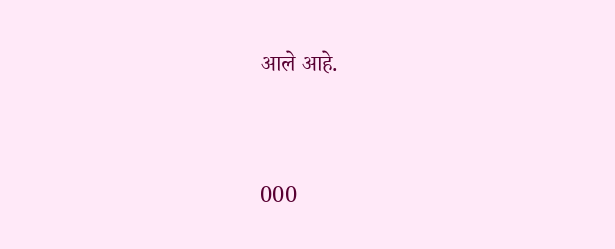आले आहे.



000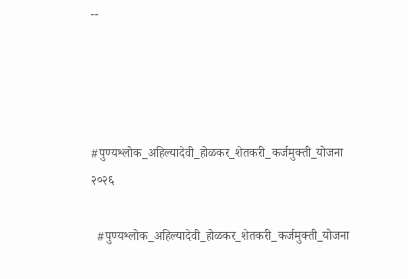--




#पुण्यश्लोक_अहिल्यादेवी_होळकर_शेतकरी_कर्जमुक्ती_योजना २०२६

  #पुण्यश्लोक_अहिल्यादेवी_होळकर_शेतकरी_कर्जमुक्ती_योजना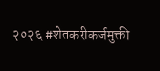२०२६ #शेतकरीकर्जमुक्ती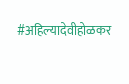#अहिल्यादेवीहोळकर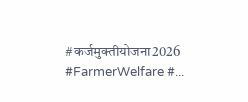#कर्जमुक्तीयोजना2026 #FarmerWelfare #...